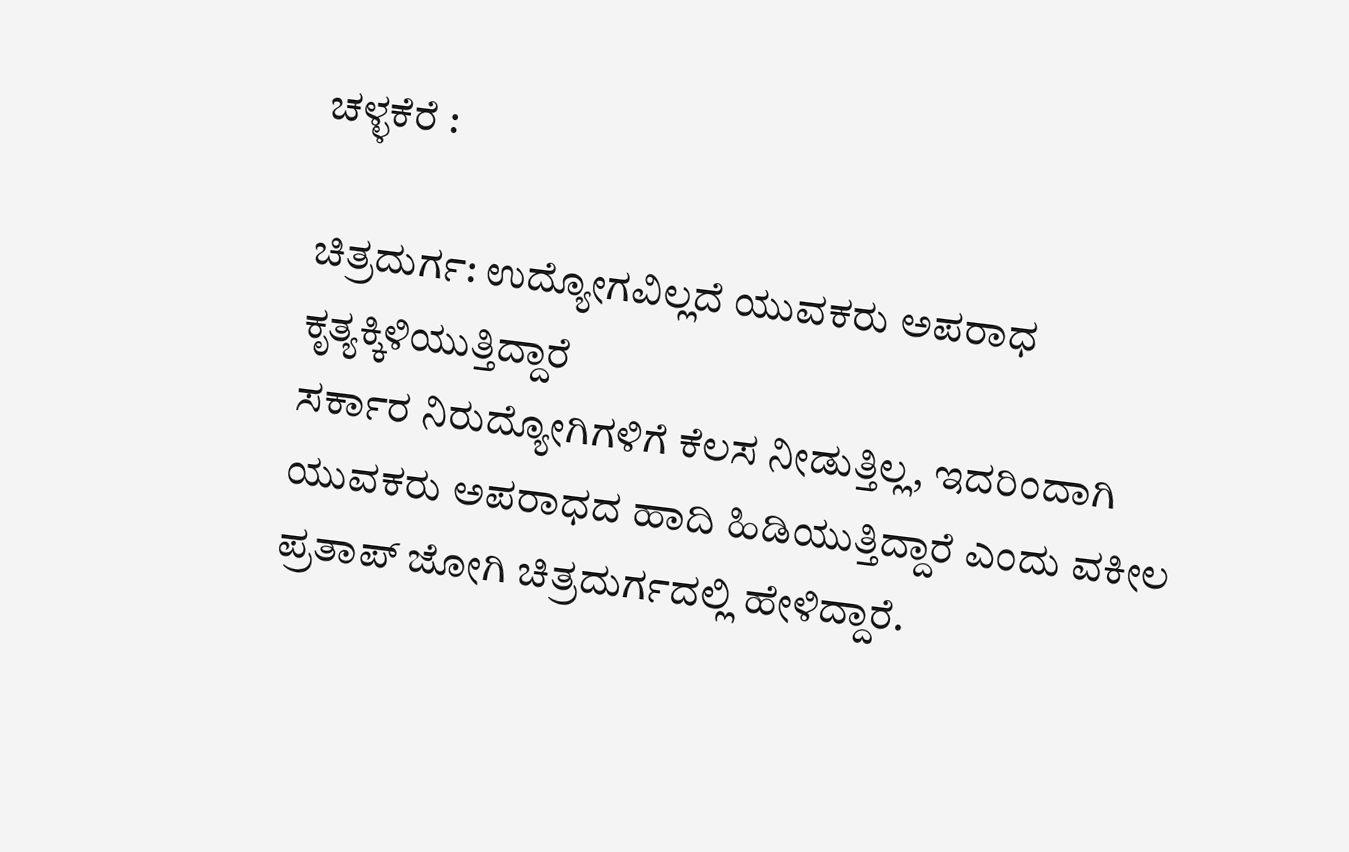ಚಳ್ಳಕೆರೆ :

ಚಿತ್ರದುರ್ಗ: ಉದ್ಯೋಗವಿಲ್ಲದೆ ಯುವಕರು ಅಪರಾಧ
ಕೃತ್ಯಕ್ಕಿಳಿಯುತ್ತಿದ್ದಾರೆ
ಸರ್ಕಾರ ನಿರುದ್ಯೋಗಿಗಳಿಗೆ ಕೆಲಸ ನೀಡುತ್ತಿಲ್ಲ, ಇದರಿಂದಾಗಿ
ಯುವಕರು ಅಪರಾಧದ ಹಾದಿ ಹಿಡಿಯುತ್ತಿದ್ದಾರೆ ಎಂದು ವಕೀಲ
ಪ್ರತಾಪ್ ಜೋಗಿ ಚಿತ್ರದುರ್ಗದಲ್ಲಿ ಹೇಳಿದ್ದಾರೆ.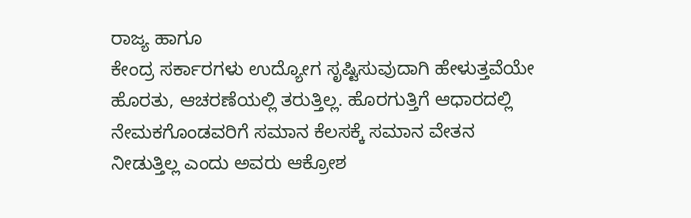ರಾಜ್ಯ ಹಾಗೂ
ಕೇಂದ್ರ ಸರ್ಕಾರಗಳು ಉದ್ಯೋಗ ಸೃಷ್ಟಿಸುವುದಾಗಿ ಹೇಳುತ್ತವೆಯೇ
ಹೊರತು, ಆಚರಣೆಯಲ್ಲಿ ತರುತ್ತಿಲ್ಲ. ಹೊರಗುತ್ತಿಗೆ ಆಧಾರದಲ್ಲಿ
ನೇಮಕಗೊಂಡವರಿಗೆ ಸಮಾನ ಕೆಲಸಕ್ಕೆ ಸಮಾನ ವೇತನ
ನೀಡುತ್ತಿಲ್ಲ ಎಂದು ಅವರು ಆಕ್ರೋಶ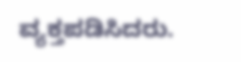ವ್ಯಕ್ತಪಡಿಸಿದರು.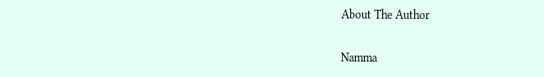About The Author

Namma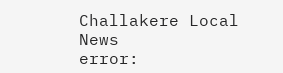Challakere Local News
error: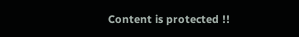Content is protected !!